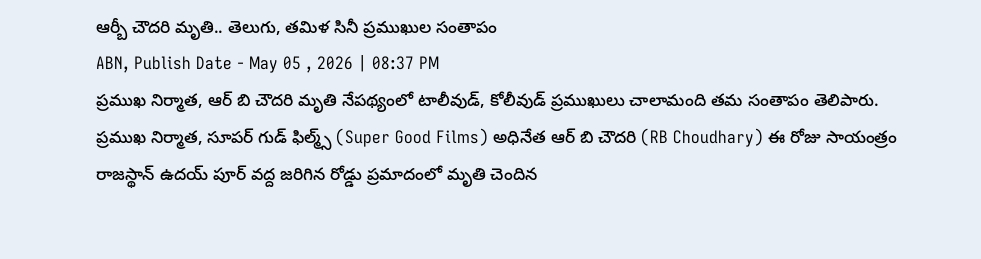ఆర్బీ చౌదరి మృతి.. తెలుగు, తమిళ సినీ ప్రముఖుల సంతాపం
ABN, Publish Date - May 05 , 2026 | 08:37 PM
ప్రముఖ నిర్మాత, ఆర్ బి చౌదరి మృతి నేపథ్యంలో టాలీవుడ్, కోలీవుడ్ ప్రముఖులు చాలామంది తమ సంతాపం తెలిపారు.
ప్రముఖ నిర్మాత, సూపర్ గుడ్ ఫిల్మ్స్ (Super Good Films) అధినేత ఆర్ బి చౌదరి (RB Choudhary) ఈ రోజు సాయంత్రం రాజస్థాన్ ఉదయ్ పూర్ వద్ద జరిగిన రోడ్డు ప్రమాదంలో మృతి చెందిన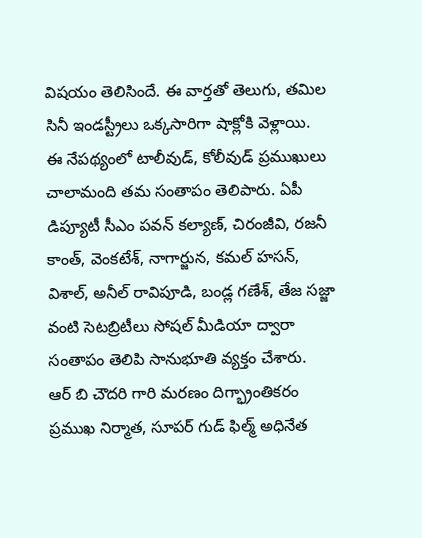విషయం తెలిసిందే. ఈ వార్తతో తెలుగు, తమిల సినీ ఇండస్ట్రీలు ఒక్కసారిగా షాక్లోకి వెళ్లాయి.
ఈ నేపథ్యంలో టాలీవుడ్, కోలీవుడ్ ప్రముఖులు చాలామంది తమ సంతాపం తెలిపారు. ఏపీ డిప్యూటీ సీఎం పవన్ కల్యాణ్, చిరంజీవి, రజనీ కాంత్, వెంకటేశ్, నాగార్జున, కమల్ హసన్, విశాల్, అనీల్ రావిపూడి, బండ్ల గణేశ్, తేజ సజ్జా వంటి సెటబ్రిటీలు సోషల్ మీడియా ద్వారా సంతాపం తెలిపి సానుభూతి వ్యక్తం చేశారు.
ఆర్ బి చౌదరి గారి మరణం దిగ్భ్రాంతికరం
ప్రముఖ నిర్మాత, సూపర్ గుడ్ ఫిల్మ్ అధినేత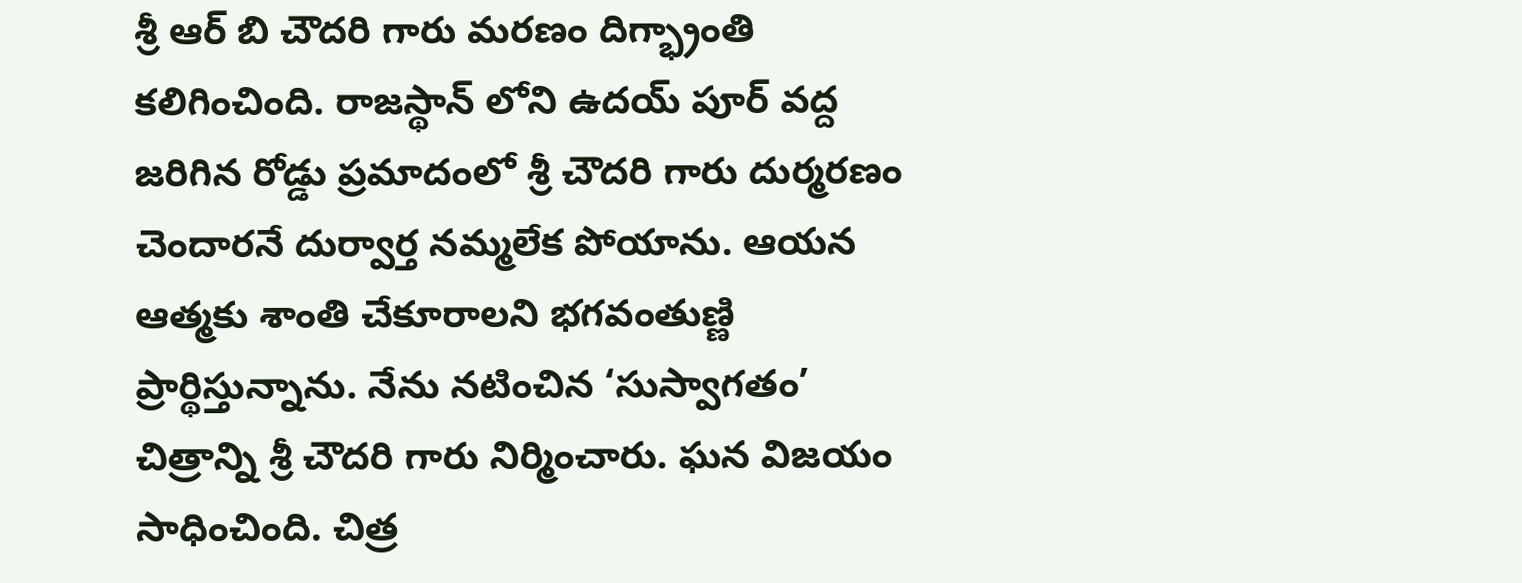శ్రీ ఆర్ బి చౌదరి గారు మరణం దిగ్భ్రాంతి కలిగించింది. రాజస్థాన్ లోని ఉదయ్ పూర్ వద్ద జరిగిన రోడ్డు ప్రమాదంలో శ్రీ చౌదరి గారు దుర్మరణం చెందారనే దుర్వార్త నమ్మలేక పోయాను. ఆయన ఆత్మకు శాంతి చేకూరాలని భగవంతుణ్ణి ప్రార్థిస్తున్నాను. నేను నటించిన ‘సుస్వాగతం’ చిత్రాన్ని శ్రీ చౌదరి గారు నిర్మించారు. ఘన విజయం సాధించింది. చిత్ర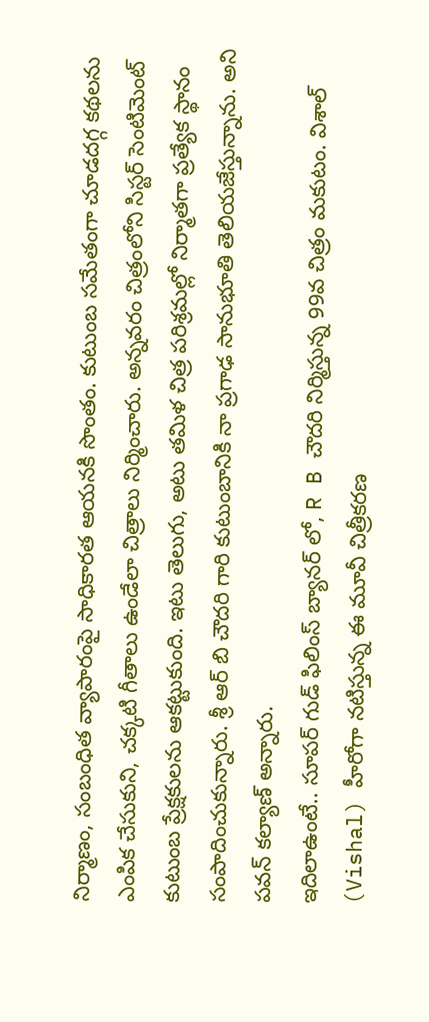నిర్మాణం, సంబంధిత వ్యాపారంపై సాధికారత ఆయనకి సొంతం. కుటుంబ సమేతంగా చూడదగ్గ కథలను ఎంపిక చేసుకుని, చక్కటి గీతాలు ఉండేలా చిత్రాలు నిర్మించారు. అన్నవరం చిత్రంలోని సిస్టర్ సెంటిమెంట్ కుటుంబ ప్రేక్షకులను ఆకట్టుకుంది. ఇటు తెలుగు, అటు తమిళ చిత్ర పరిశ్రమల్లో నిర్మాతగా ప్రత్యేక స్థానం సంపాదించుకున్నారు. శ్రీ ఆర్ బి చౌదరి గారి కుటుంబానికి నా ప్రగాఢ సానుభూతి తెలియజేస్తున్నాను. అని పవన్ కల్యాణ్ అన్నారు.
ఇదిలాఉంటే.. సూపర్ గుడ్ ఫిలింస్ బ్యానర్ లో, R B చౌదరి నిర్మిస్తున్న 99వ చిత్రం మకుటం. విశాల్ (Vishal) హీరోగా నటిస్తున్న ఈ మూవీ చిత్రీకరణ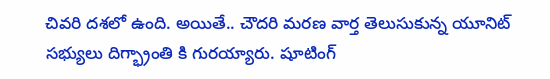చివరి దశలో ఉంది. అయితే.. చౌదరి మరణ వార్త తెలుసుకున్న యూనిట్ సభ్యులు దిగ్భ్రాంతి కి గురయ్యారు. షూటింగ్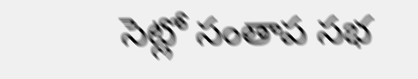సెట్లో సంతాప సభ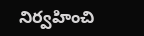నిర్వహించి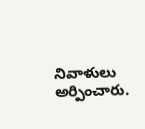నివాళులు అర్పించారు.